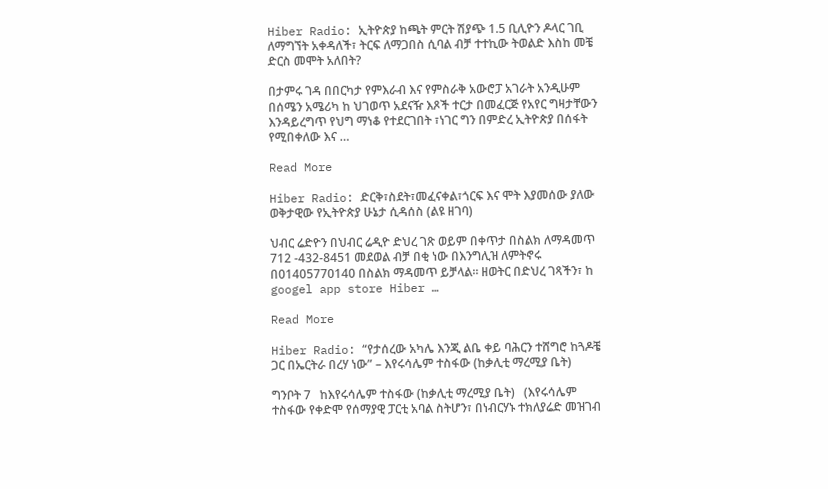Hiber Radio: ኢትዮጵያ ከጫት ምርት ሽያጭ 1.5 ቢሊዮን ዶላር ገቢ ለማግኘት አቀዳለች፣ ትርፍ ለማጋበስ ሲባል ብቻ ተተኪው ትወልድ እስከ መቼ ድርስ መሞት አለበት?

በታምሩ ገዳ በበርካታ የምእራብ እና የምስራቅ አውሮፓ አገራት አንዲሁም በሰሜን አሜሪካ ከ ህገወጥ አደናዥ እጾች ተርታ በመፈርጅ የአየር ግዛታቸውን እንዳይረግጥ የህግ ማነቆ የተደርገበት ፣ነገር ግን በምድረ ኢትዮጵያ በሰፋት የሚበቀለው እና …

Read More

Hiber Radio: ድርቅ፣ስደት፣መፈናቀል፣ጎርፍ እና ሞት እያመሰው ያለው ወቅታዊው የኢትዮጵያ ሁኔታ ሲዳሰስ (ልዩ ዘገባ)

ህብር ሬድዮን በህብር ሬዲዮ ድህረ ገጽ ወይም በቀጥታ በስልክ ለማዳመጥ 712 -432-8451 መደወል ብቻ በቂ ነው በእንግሊዝ ለምትኖሩ በ01405770140 በስልክ ማዳመጥ ይቻላል። ዘወትር በድህረ ገጻችን፣ ከ googel app store Hiber …

Read More

Hiber Radio: “የታሰረው አካሌ እንጂ ልቤ ቀይ ባሕርን ተሸግሮ ከጓዶቼ ጋር በኤርትራ በረሃ ነው” – እየሩሳሌም ተስፋው (ከቃሊቲ ማረሚያ ቤት)

ግንቦት 7   ከእየሩሳሌም ተስፋው (ከቃሊቲ ማረሚያ ቤት)   (እየሩሳሌም ተስፋው የቀድሞ የሰማያዊ ፓርቲ አባል ስትሆን፣ በነብርሃኑ ተክለያሬድ መዝገብ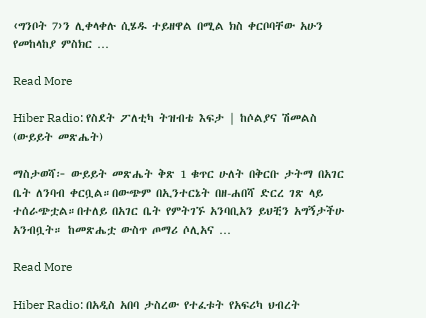‹ግንቦት 7›ን ሊቀላቀሉ ሲሄዱ ተይዘዋል በሚል ክስ ቀርቦባቸው አሁን የመከላከያ ምስክር …

Read More

Hiber Radio: የስደት ፖለቲካ ትዝብቴ እፍታ | ከሶልያና ሽመልስ (ውይይት መጽሔት)

ማስታወሻ፦ ውይይት መጽሔት ቅጽ 1 ቁጥር ሁለት በቅርቡ ታትማ በአገር ቤት ለንባብ ቀርቧል።በውጭም በኢንተርኔት በዘ-ሐበሻ ድርረ ገጽ ላይ ተሰራጭቷል።በተለይ በአገር ቤት የምትገኙ አንባቢአን ይህቺን አግኝታችሁ አንብቧት። ከመጽሔቷ ውስጥ ጦማሪ ሶሊአና …

Read More

Hiber Radio: በአዲስ አበባ ታስረው የተፈቱት የአፍሪካ ህብረት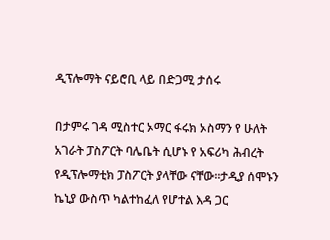ዲፕሎማት ናይሮቢ ላይ በድጋሚ ታሰሩ

በታምሩ ገዳ ሚስተር ኦማር ፋሩክ ኦስማን የ ሁለት አገራት ፓስፖርት ባሌቤት ሲሆኑ የ አፍሪካ ሕብረት የዲፕሎማቲክ ፓስፖርት ያላቸው ናቸው።ታዲያ ሰሞኑን ኬኒያ ውስጥ ካልተከፈለ የሆተል እዳ ጋር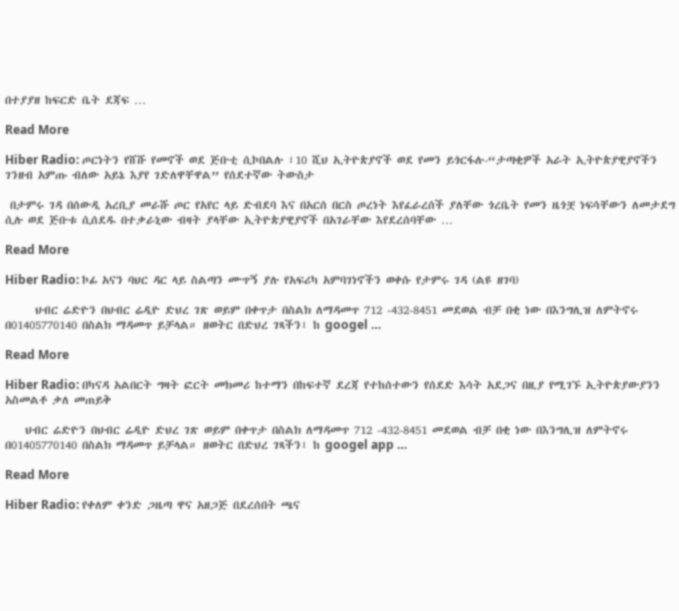በተያያዘ ከፍርድ ቤት ደጃፍ …

Read More

Hiber Radio: ጦርነትን የሸሹ የመኖች ወደ ጅቡቲ ሲኮበልሉ ፣10 ሺህ ኢትዮጵያኖች ወደ የመን ይጎርፋሉ-“ታጣቂዎች አራት ኢትዮጵያዊያኖችን ገንዘብ አምጡ ብለው አይኔ እያየ ገድለዋቸዋል” የሰደተኛው ትውስታ

 በታምሩ ገዳ በሰውዲ አረቢያ መራሹ ጦር የአየር ላይ ድብደባ እና በአርሰ በርስ ጦረነት እየፈራረሰች ያለቸው ጎረቤት የመን ዜጎቿ ነፍሳቸውን ለመታደግ ሲሉ ወደ ጅቡቱ ሲሰደዱ በተቃራኒው ብዛት ያላቸው ኢትዮጵያዊያኖች በአገራቸው እየደረሰባቸው …

Read More

Hiber Radio: ኮፊ አናን ባህር ዳር ላይ ስልጣን ሙጥኝ ያሉ የአፍሪካ አምባገነኖችን ወቀሱ የታምሩ ገዳ (ልዩ ዘገባ)

      ህብር ሬድዮን በህብር ሬዲዮ ድህረ ገጽ ወይም በቀጥታ በስልክ ለማዳመጥ 712 -432-8451 መደወል ብቻ በቂ ነው በእንግሊዝ ለምትኖሩ በ01405770140 በስልክ ማዳመጥ ይቻላል። ዘወትር በድህረ ገጻችን፣ ከ googel …

Read More

Hiber Radio: በካናዳ አልበርት ግዛት ፎርት መክመሪ ከተማን በከፍተኛ ደረጃ የተከሰተውን የሰደድ እሳት አደጋና በዚያ የሚገኙ ኢትዮጵያውያንን አስመልቶ ቃለ መጠይቅ

    ህብር ሬድዮን በህብር ሬዲዮ ድህረ ገጽ ወይም በቀጥታ በስልክ ለማዳመጥ 712 -432-8451 መደወል ብቻ በቂ ነው በእንግሊዝ ለምትኖሩ በ01405770140 በስልክ ማዳመጥ ይቻላል። ዘወትር በድህረ ገጻችን፣ ከ googel app …

Read More

Hiber Radio: የቀለም ቀንድ ጋዜጣ ዋና አዘጋጅ በደረሰበት ጫና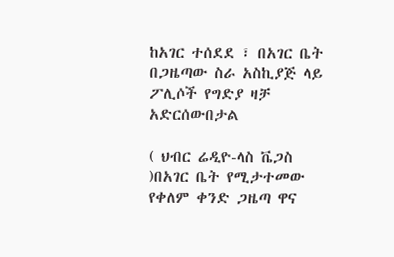ከአገር ተሰደደ ፣ በአገር ቤት በጋዜጣው ስራ አስኪያጅ ላይ ፖሊሶች የግድያ ዛቻ አድርሰውበታል

( ህብር ሬዲዮ-ላስ ቬጋስ )በአገር ቤት የሚታተመው የቀለም ቀንድ ጋዜጣ ዋና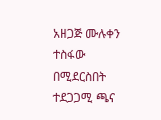አዘጋጅ ሙሉቀን ተስፋው በሚደርስበት ተደጋጋሚ ጫና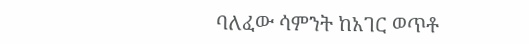ባለፈው ሳምንት ከአገር ወጥቶ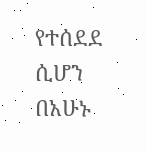የተሰደደ ሲሆን በአሁኑ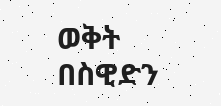ወቅት በስዊድን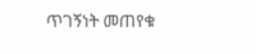ጥገኝነት መጠየቁ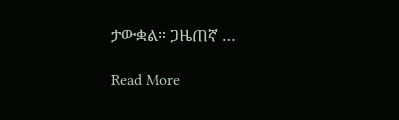ታውቋል። ጋዜጠኛ …

Read More